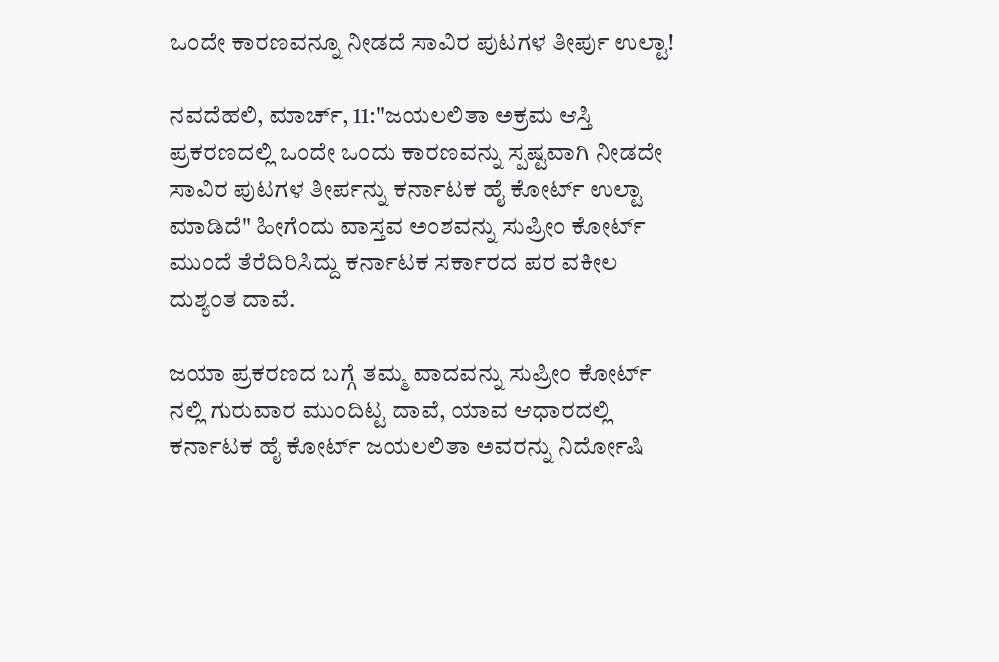ಒಂದೇ ಕಾರಣವನ್ನೂ ನೀಡದೆ ಸಾವಿರ ಪುಟಗಳ ತೀರ್ಪು ಉಲ್ಟಾ!

ನವದೆಹಲಿ, ಮಾರ್ಚ್, 11:"ಜಯಲಲಿತಾ ಅಕ್ರಮ ಆಸ್ತಿ ಪ್ರಕರಣದಲ್ಲಿ ಒಂದೇ ಒಂದು ಕಾರಣವನ್ನು ಸ್ಪಷ್ಟವಾಗಿ ನೀಡದೇ ಸಾವಿರ ಪುಟಗಳ ತೀರ್ಪನ್ನು ಕರ್ನಾಟಕ ಹೈ ಕೋರ್ಟ್ ಉಲ್ಟಾ ಮಾಡಿದೆ" ಹೀಗೆಂದು ವಾಸ್ತವ ಅಂಶವನ್ನು ಸುಪ್ರೀಂ ಕೋರ್ಟ್ ಮುಂದೆ ತೆರೆದಿರಿಸಿದ್ದು ಕರ್ನಾಟಕ ಸರ್ಕಾರದ ಪರ ವಕೀಲ ದುಶ್ಯಂತ ದಾವೆ.

ಜಯಾ ಪ್ರಕರಣದ ಬಗ್ಗೆ ತಮ್ಮ ವಾದವನ್ನು ಸುಪ್ರೀಂ ಕೋರ್ಟ್ ನಲ್ಲಿ ಗುರುವಾರ ಮುಂದಿಟ್ಟ ದಾವೆ, ಯಾವ ಆಧಾರದಲ್ಲಿ ಕರ್ನಾಟಕ ಹೈ ಕೋರ್ಟ್ ಜಯಲಲಿತಾ ಅವರನ್ನು ನಿರ್ದೋಷಿ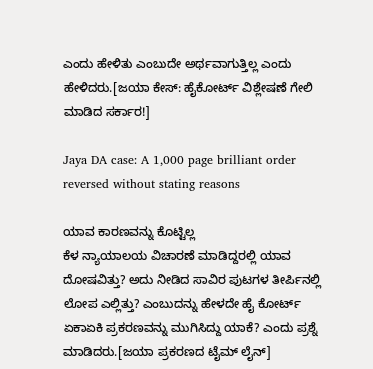ಎಂದು ಹೇಳಿತು ಎಂಬುದೇ ಅರ್ಥವಾಗುತ್ತಿಲ್ಲ ಎಂದು ಹೇಳಿದರು.[ಜಯಾ ಕೇಸ್: ಹೈಕೋರ್ಟ್ ವಿಶ್ಲೇಷಣೆ ಗೇಲಿ ಮಾಡಿದ ಸರ್ಕಾರ!]

Jaya DA case: A 1,000 page brilliant order reversed without stating reasons

ಯಾವ ಕಾರಣವನ್ನು ಕೊಟ್ಟಿಲ್ಲ
ಕೆಳ ನ್ಯಾಯಾಲಯ ವಿಚಾರಣೆ ಮಾಡಿದ್ದರಲ್ಲಿ ಯಾವ ದೋಷವಿತ್ತು? ಅದು ನೀಡಿದ ಸಾವಿರ ಪುಟಗಳ ತೀರ್ಪಿನಲ್ಲಿ ಲೋಪ ಎಲ್ಲಿತ್ತು? ಎಂಬುದನ್ನು ಹೇಳದೇ ಹೈ ಕೋರ್ಟ್ ಏಕಾಏಕಿ ಪ್ರಕರಣವನ್ನು ಮುಗಿಸಿದ್ದು ಯಾಕೆ? ಎಂದು ಪ್ರಶ್ನೆ ಮಾಡಿದರು.[ಜಯಾ ಪ್ರಕರಣದ ಟೈಮ್ ಲೈನ್]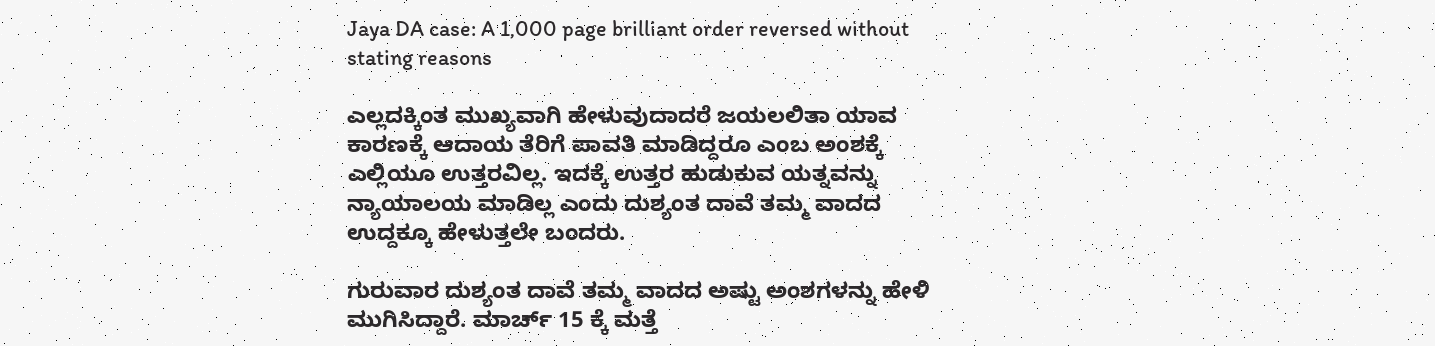Jaya DA case: A 1,000 page brilliant order reversed without stating reasons

ಎಲ್ಲದಕ್ಕಿಂತ ಮುಖ್ಯವಾಗಿ ಹೇಳುವುದಾದರೆ ಜಯಲಲಿತಾ ಯಾವ ಕಾರಣಕ್ಕೆ ಆದಾಯ ತೆರಿಗೆ ಪಾವತಿ ಮಾಡಿದ್ದರೂ ಎಂಬ ಅಂಶಕ್ಕೆ ಎಲ್ಲಿಯೂ ಉತ್ತರವಿಲ್ಲ. ಇದಕ್ಕೆ ಉತ್ತರ ಹುಡುಕುವ ಯತ್ನವನ್ನು ನ್ಯಾಯಾಲಯ ಮಾಡಿಲ್ಲ ಎಂದು ದುಶ್ಯಂತ ದಾವೆ ತಮ್ಮ ವಾದದ ಉದ್ದಕ್ಕೂ ಹೇಳುತ್ತಲೇ ಬಂದರು.

ಗುರುವಾರ ದುಶ್ಯಂತ ದಾವೆ ತಮ್ಮ ವಾದದ ಅಷ್ಟು ಅಂಶಗಳನ್ನು ಹೇಳಿ ಮುಗಿಸಿದ್ದಾರೆ. ಮಾರ್ಚ್ 15 ಕ್ಕೆ ಮತ್ತೆ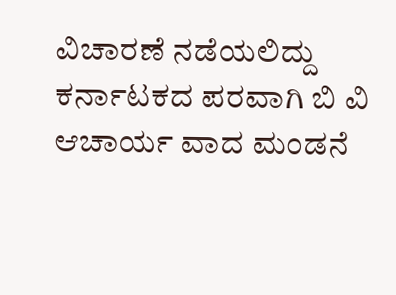ವಿಚಾರಣೆ ನಡೆಯಲಿದ್ದು ಕರ್ನಾಟಕದ ಪರವಾಗಿ ಬಿ ವಿ ಆಚಾರ್ಯ ವಾದ ಮಂಡನೆ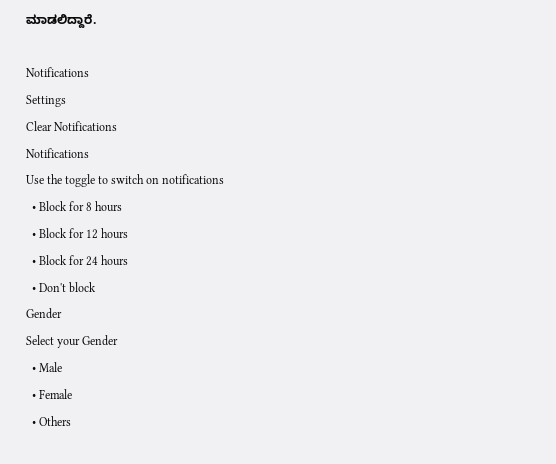ಮಾಡಲಿದ್ದಾರೆ.

Notifications
Settings
Clear Notifications
Notifications
Use the toggle to switch on notifications
  • Block for 8 hours
  • Block for 12 hours
  • Block for 24 hours
  • Don't block
Gender
Select your Gender
  • Male
  • Female
  • Others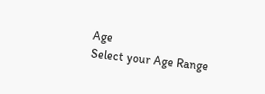Age
Select your Age Range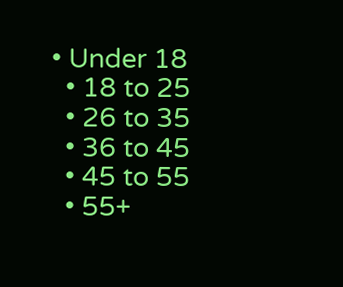• Under 18
  • 18 to 25
  • 26 to 35
  • 36 to 45
  • 45 to 55
  • 55+